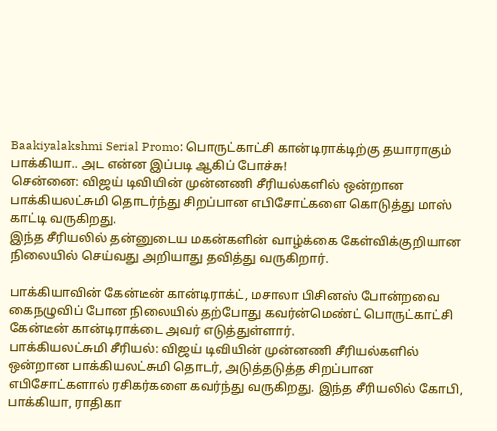Baakiyalakshmi Serial Promo: பொருட்காட்சி கான்டிராக்டிற்கு தயாராகும் பாக்கியா.. அட என்ன இப்படி ஆகிப் போச்சு!
சென்னை: விஜய் டிவியின் முன்னணி சீரியல்களில் ஒன்றான பாக்கியலட்சுமி தொடர்ந்து சிறப்பான எபிசோட்களை கொடுத்து மாஸ் காட்டி வருகிறது.
இந்த சீரியலில் தன்னுடைய மகன்களின் வாழ்க்கை கேள்விக்குறியான நிலையில் செய்வது அறியாது தவித்து வருகிறார்.

பாக்கியாவின் கேன்டீன் கான்டிராக்ட், மசாலா பிசினஸ் போன்றவை கைநழுவிப் போன நிலையில் தற்போது கவர்ன்மெண்ட் பொருட்காட்சி கேன்டீன் கான்டிராக்டை அவர் எடுத்துள்ளார்.
பாக்கியலட்சுமி சீரியல்: விஜய் டிவியின் முன்னணி சீரியல்களில் ஒன்றான பாக்கியலட்சுமி தொடர், அடுத்தடுத்த சிறப்பான எபிசோட்களால் ரசிகர்களை கவர்ந்து வருகிறது. இந்த சீரியலில் கோபி, பாக்கியா, ராதிகா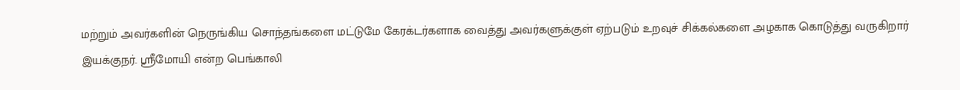மற்றும் அவர்களின் நெருங்கிய சொந்தங்களை மட்டுமே கேரக்டர்களாக வைத்து அவர்களுக்குள் ஏற்படும் உறவுச் சிக்கல்களை அழகாக கொடுத்து வருகிறார் இயக்குநர். ஸ்ரீமோயி என்ற பெங்காலி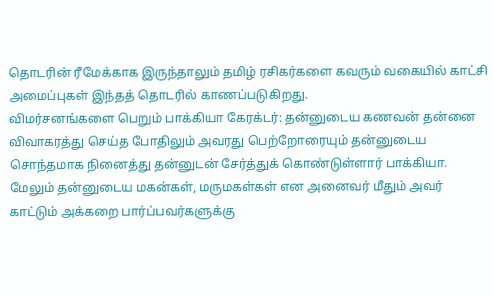தொடரின் ரீமேக்காக இருந்தாலும் தமிழ் ரசிகர்களை கவரும் வகையில் காட்சி அமைப்புகள் இந்தத் தொடரில் காணப்படுகிறது.
விமர்சனங்களை பெறும் பாக்கியா கேரக்டர்: தன்னுடைய கணவன் தன்னை விவாகரத்து செய்த போதிலும் அவரது பெற்றோரையும் தன்னுடைய சொந்தமாக நினைத்து தன்னுடன் சேர்த்துக் கொண்டுள்ளார் பாக்கியா. மேலும் தன்னுடைய மகன்கள், மருமகள்கள் என அனைவர் மீதும் அவர் காட்டும் அக்கறை பார்ப்பவர்களுக்கு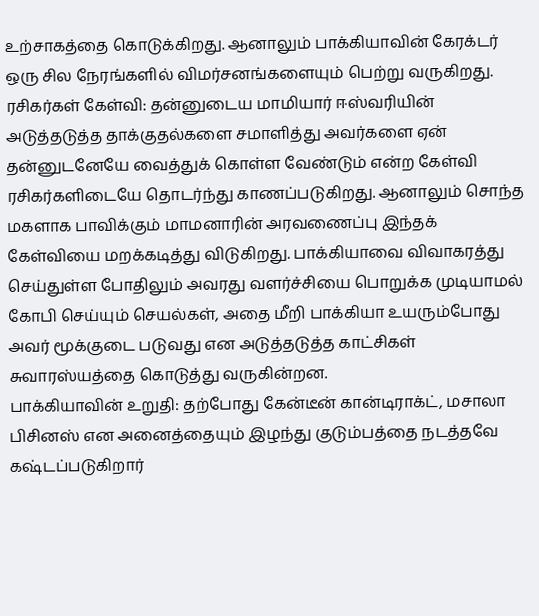உற்சாகத்தை கொடுக்கிறது. ஆனாலும் பாக்கியாவின் கேரக்டர் ஒரு சில நேரங்களில் விமர்சனங்களையும் பெற்று வருகிறது.
ரசிகர்கள் கேள்வி: தன்னுடைய மாமியார் ஈஸ்வரியின் அடுத்தடுத்த தாக்குதல்களை சமாளித்து அவர்களை ஏன் தன்னுடனேயே வைத்துக் கொள்ள வேண்டும் என்ற கேள்வி ரசிகர்களிடையே தொடர்ந்து காணப்படுகிறது. ஆனாலும் சொந்த மகளாக பாவிக்கும் மாமனாரின் அரவணைப்பு இந்தக் கேள்வியை மறக்கடித்து விடுகிறது. பாக்கியாவை விவாகரத்து செய்துள்ள போதிலும் அவரது வளர்ச்சியை பொறுக்க முடியாமல் கோபி செய்யும் செயல்கள், அதை மீறி பாக்கியா உயரும்போது அவர் மூக்குடை படுவது என அடுத்தடுத்த காட்சிகள் சுவாரஸ்யத்தை கொடுத்து வருகின்றன.
பாக்கியாவின் உறுதி: தற்போது கேன்டீன் கான்டிராக்ட், மசாலா பிசினஸ் என அனைத்தையும் இழந்து குடும்பத்தை நடத்தவே கஷ்டப்படுகிறார்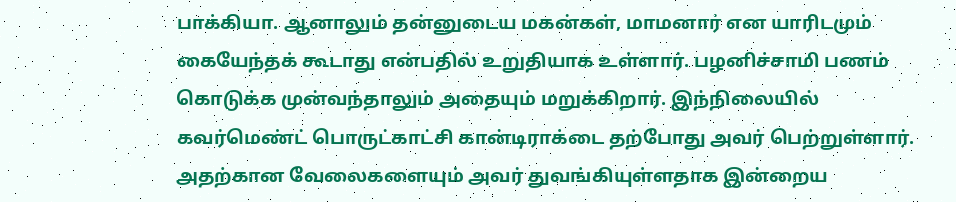பாக்கியா. ஆனாலும் தன்னுடைய மகன்கள், மாமனார் என யாரிடமும் கையேந்தக் கூடாது என்பதில் உறுதியாக உள்ளார். பழனிச்சாமி பணம் கொடுக்க முன்வந்தாலும் அதையும் மறுக்கிறார். இந்நிலையில் கவர்மெண்ட் பொருட்காட்சி கான்டிராக்டை தற்போது அவர் பெற்றுள்ளார். அதற்கான வேலைகளையும் அவர் துவங்கியுள்ளதாக இன்றைய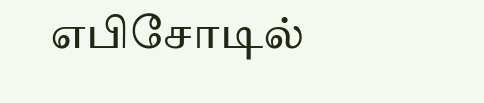எபிசோடில்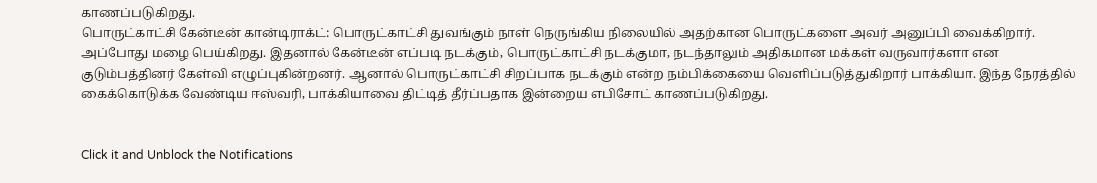காணப்படுகிறது.
பொருட்காட்சி கேன்டீன் கான்டிராக்ட்: பொருட்காட்சி துவங்கும் நாள் நெருங்கிய நிலையில் அதற்கான பொருட்களை அவர் அனுப்பி வைக்கிறார். அப்போது மழை பெய்கிறது. இதனால் கேன்டீன் எப்படி நடக்கும், பொருட்காட்சி நடக்குமா, நடந்தாலும் அதிகமான மக்கள் வருவார்களா என குடும்பத்தினர் கேள்வி எழுப்புகின்றனர். ஆனால் பொருட்காட்சி சிறப்பாக நடக்கும் என்ற நம்பிக்கையை வெளிப்படுத்துகிறார் பாக்கியா. இந்த நேரத்தில் கைக்கொடுக்க வேண்டிய ஈஸ்வரி, பாக்கியாவை திட்டித் தீர்ப்பதாக இன்றைய எபிசோட் காணப்படுகிறது.


Click it and Unblock the Notifications